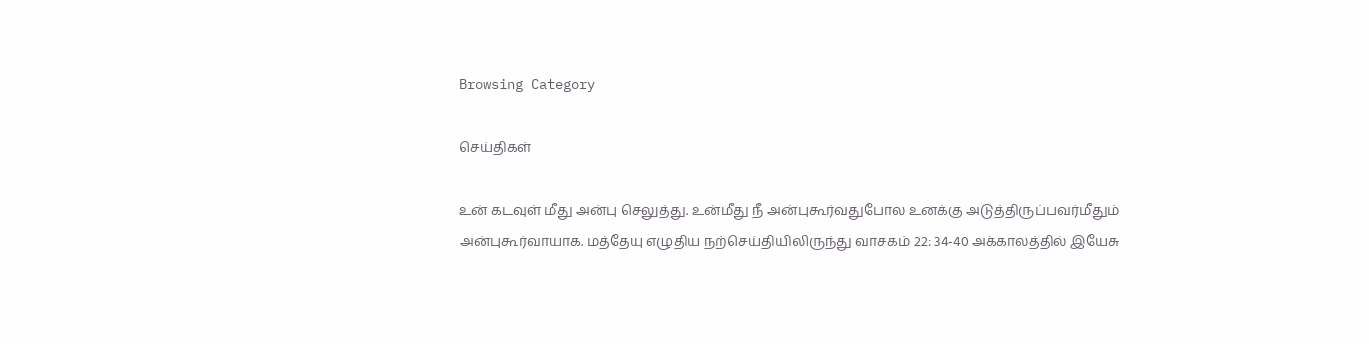Browsing Category

செய்திகள்

உன் கடவுள் மீது அன்பு செலுத்து. உன்மீது நீ அன்புகூர்வதுபோல உனக்கு அடுத்திருப்பவர்மீதும் அன்புகூர்வாயாக. மத்தேயு எழுதிய நற்செய்தியிலிருந்து வாசகம் 22: 34-40 அக்காலத்தில் இயேசு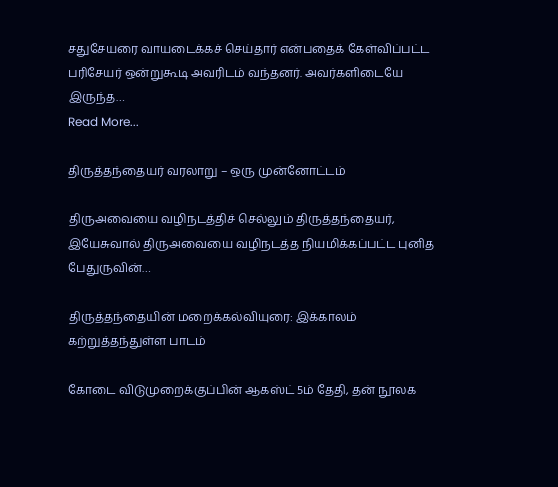சதுசேயரை வாயடைக்கச் செய்தார் என்பதைக் கேள்விப்பட்ட பரிசேயர் ஒன்றுகூடி அவரிடம் வந்தனர். அவர்களிடையே இருந்த…
Read More...

திருத்தந்தையர் வரலாறு – ஒரு முன்னோட்டம்

திருஅவையை வழிநடத்திச் செல்லும் திருத்தந்தையர், இயேசுவால் திருஅவையை வழிநடத்த நியமிக்கப்பட்ட புனித பேதுருவின்…

திருத்தந்தையின் மறைக்கல்வியுரை: இக்காலம் கற்றுத்தந்துள்ள பாடம்

கோடை விடுமுறைக்குப்பின் ஆகஸ்ட் 5ம் தேதி, தன் நூலக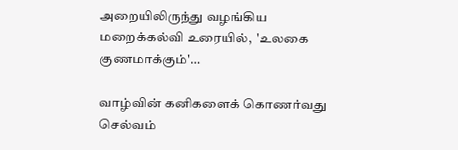அறையிலிருந்து வழங்கிய மறைக்கல்வி உரையில்,  'உலகை குணமாக்கும்'…

வாழ்வின் கனிகளைக் கொணர்வது செல்வம்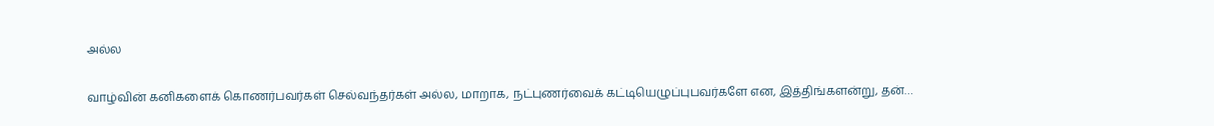அல்ல

வாழ்வின் கனிகளைக் கொணர்பவர்கள் செல்வந்தர்கள் அல்ல, மாறாக, நட்புணர்வைக் கட்டியெழுப்புபவர்களே என, இத்திங்களன்று, தன்…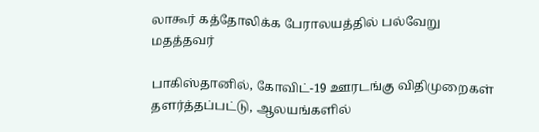லாகூர் கத்தோலிக்க பேராலயத்தில் பல்வேறு மதத்தவர்

பாகிஸ்தானில், கோவிட்-19 ஊரடங்கு விதிமுறைகள் தளர்த்தப்பட்டு, ஆலயங்களில்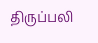திருப்பலி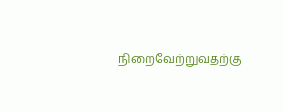நிறைவேற்றுவதற்கு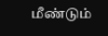மீண்டும்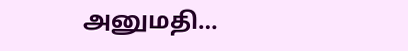அனுமதி…